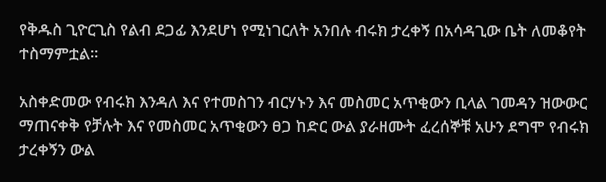የቅዱስ ጊዮርጊስ የልብ ደጋፊ እንደሆነ የሚነገርለት አንበሉ ብሩክ ታረቀኝ በአሳዳጊው ቤት ለመቆየት ተስማምቷል።

አስቀድመው የብሩክ እንዳለ እና የተመስገን ብርሃኑን እና መስመር አጥቂውን ቢላል ገመዳን ዝውውር ማጠናቀቅ የቻሉት እና የመስመር አጥቂውን ፀጋ ከድር ውል ያራዘሙት ፈረሰኞቹ አሁን ደግሞ የብሩክ ታረቀኝን ውል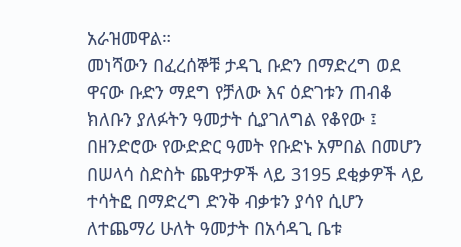አራዝመዋል።
መነሻውን በፈረሰኞቹ ታዳጊ ቡድን በማድረግ ወደ ዋናው ቡድን ማደግ የቻለው እና ዕድገቱን ጠብቆ ክለቡን ያለፉትን ዓመታት ሲያገለግል የቆየው ፤ በዘንድሮው የውድድር ዓመት የቡድኑ አምበል በመሆን በሠላሳ ስድስት ጨዋታዎች ላይ 3195 ደቂቃዎች ላይ ተሳትፎ በማድረግ ድንቅ ብቃቱን ያሳየ ሲሆን ለተጨማሪ ሁለት ዓመታት በአሳዳጊ ቤቱ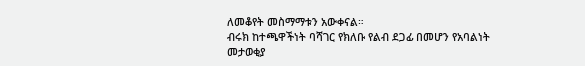ለመቆየት መስማማቱን አውቀናል።
ብሩክ ከተጫዋችነት ባሻገር የክለቡ የልብ ደጋፊ በመሆን የአባልነት መታወቂያ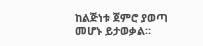ከልጅነቱ ጀምሮ ያወጣ መሆኑ ይታወቃል።